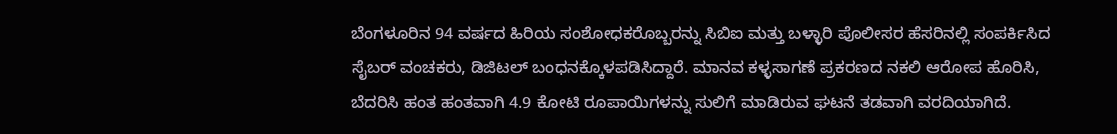ಬೆಂಗಳೂರಿನ 94 ವರ್ಷದ ಹಿರಿಯ ಸಂಶೋಧಕರೊಬ್ಬರನ್ನು ಸಿಬಿಐ ಮತ್ತು ಬಳ್ಳಾರಿ ಪೊಲೀಸರ ಹೆಸರಿನಲ್ಲಿ ಸಂಪರ್ಕಿಸಿದ ಸೈಬರ್ ವಂಚಕರು, ಡಿಜಿಟಲ್ ಬಂಧನಕ್ಕೊಳಪಡಿಸಿದ್ದಾರೆ. ಮಾನವ ಕಳ್ಳಸಾಗಣೆ ಪ್ರಕರಣದ ನಕಲಿ ಆರೋಪ ಹೊರಿಸಿ, ಬೆದರಿಸಿ ಹಂತ ಹಂತವಾಗಿ 4.9 ಕೋಟಿ ರೂಪಾಯಿಗಳನ್ನು ಸುಲಿಗೆ ಮಾಡಿರುವ ಘಟನೆ ತಡವಾಗಿ ವರದಿಯಾಗಿದೆ.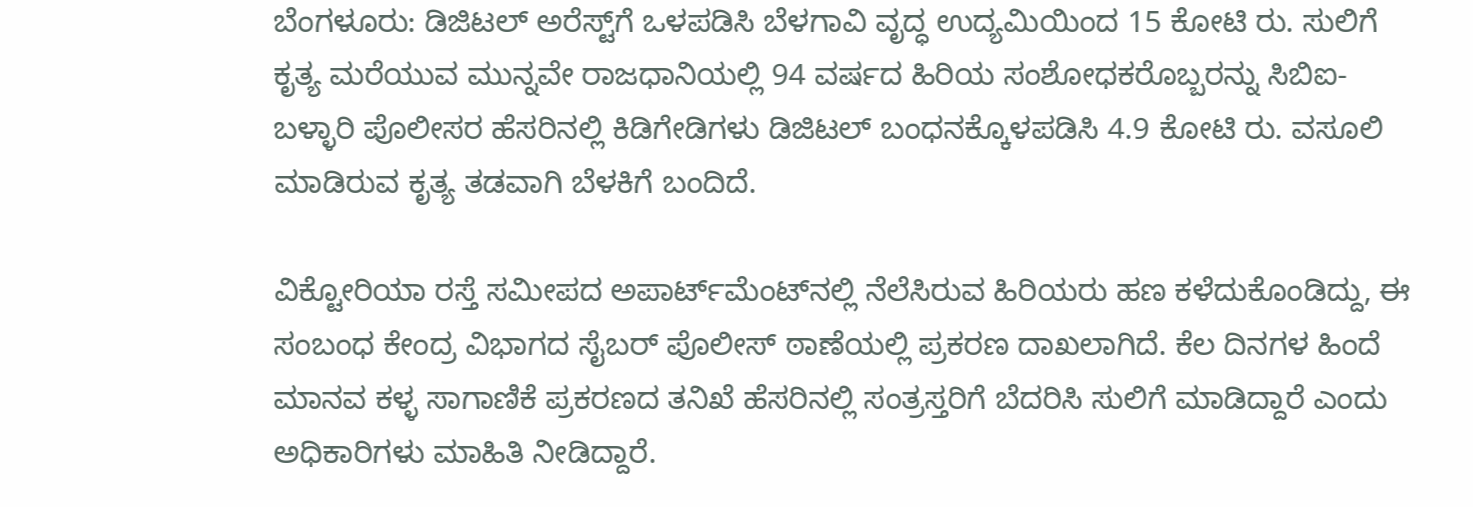ಬೆಂಗಳೂರು: ಡಿಜಿಟಲ್ ಅರೆಸ್ಟ್‌ಗೆ ಒಳಪಡಿಸಿ ಬೆಳಗಾವಿ ವೃದ್ಧ ಉದ್ಯಮಿಯಿಂದ 15 ಕೋಟಿ ರು. ಸುಲಿಗೆ ಕೃತ್ಯ ಮರೆಯುವ ಮುನ್ನವೇ ರಾಜಧಾನಿಯಲ್ಲಿ 94 ವರ್ಷದ ಹಿರಿಯ ಸಂಶೋಧಕರೊಬ್ಬರನ್ನು ಸಿಬಿಐ-ಬಳ್ಳಾರಿ ಪೊಲೀಸರ ಹೆಸರಿನಲ್ಲಿ ಕಿಡಿಗೇಡಿಗಳು ಡಿಜಿಟಲ್ ಬಂಧನಕ್ಕೊಳಪಡಿಸಿ 4.9 ಕೋಟಿ ರು. ವಸೂಲಿ ಮಾಡಿರುವ ಕೃತ್ಯ ತಡವಾಗಿ ಬೆಳಕಿಗೆ ಬಂದಿದೆ.

ವಿಕ್ಟೋರಿಯಾ ರಸ್ತೆ ಸಮೀಪದ ಅಪಾರ್ಟ್‌ಮೆಂಟ್‌ನಲ್ಲಿ ನೆಲೆಸಿರುವ ಹಿರಿಯರು ಹಣ ಕಳೆದುಕೊಂಡಿದ್ದು, ಈ ಸಂಬಂಧ ಕೇಂದ್ರ ವಿಭಾಗದ ಸೈಬರ್ ಪೊಲೀಸ್ ಠಾಣೆಯಲ್ಲಿ ಪ್ರಕರಣ ದಾಖಲಾಗಿದೆ. ಕೆಲ ದಿನಗಳ ಹಿಂದೆ ಮಾನವ ಕಳ್ಳ ಸಾಗಾಣಿಕೆ ಪ್ರಕರಣದ ತನಿಖೆ ಹೆಸರಿನಲ್ಲಿ ಸಂತ್ರಸ್ತರಿಗೆ ಬೆದರಿಸಿ ಸುಲಿಗೆ ಮಾಡಿದ್ದಾರೆ ಎಂದು ಅಧಿಕಾರಿಗಳು ಮಾಹಿತಿ ನೀಡಿದ್ದಾರೆ.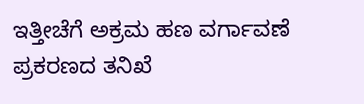ಇತ್ತೀಚೆಗೆ ಅಕ್ರಮ ಹಣ ವರ್ಗಾವಣೆ ಪ್ರಕರಣದ ತನಿಖೆ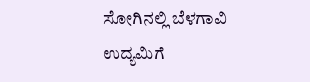ಸೋಗಿನಲ್ಲಿ ಬೆಳಗಾವಿ ಉದ್ಯಮಿಗೆ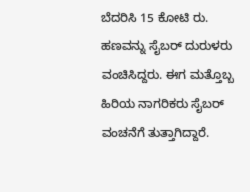ಬೆದರಿಸಿ 15 ಕೋಟಿ ರು. ಹಣವನ್ನು ಸೈಬರ್ ದುರುಳರು ವಂಚಿಸಿದ್ದರು. ಈಗ ಮತ್ತೊಬ್ಬ ಹಿರಿಯ ನಾಗರಿಕರು ಸೈಬರ್ ವಂಚನೆಗೆ ತುತ್ತಾಗಿದ್ದಾರೆ.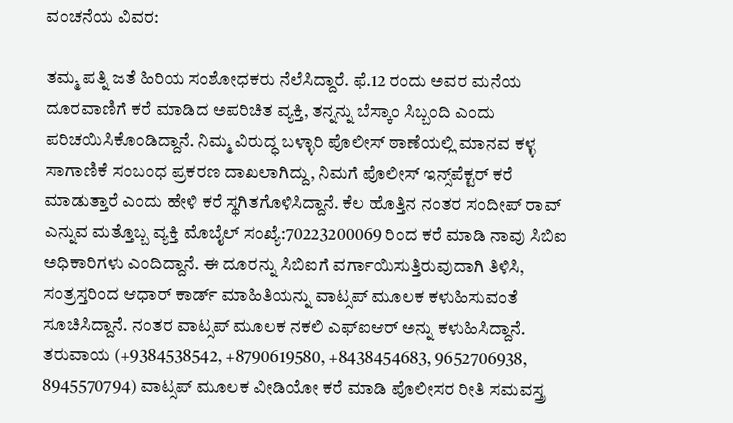ವಂಚನೆಯ ವಿವರ:

ತಮ್ಮ ಪತ್ನಿ ಜತೆ ಹಿರಿಯ ಸಂಶೋಧಕರು ನೆಲೆಸಿದ್ದಾರೆ. ಫೆ.12 ರಂದು ಅವರ ಮನೆಯ ದೂರವಾಣಿಗೆ ಕರೆ ಮಾಡಿದ ಅಪರಿಚಿತ ವ್ಯಕ್ತಿ, ತನ್ನನ್ನು ಬೆಸ್ಕಾಂ ಸಿಬ್ಬಂದಿ ಎಂದು ಪರಿಚಯಿಸಿಕೊಂಡಿದ್ದಾನೆ. ನಿಮ್ಮ ವಿರುದ್ಧ ಬಳ್ಳಾರಿ ಪೊಲೀಸ್ ಠಾಣೆಯಲ್ಲಿ ಮಾನವ ಕಳ್ಳ ಸಾಗಾಣಿಕೆ ಸಂಬಂಧ ಪ್ರಕರಣ ದಾಖಲಾಗಿದ್ದು, ನಿಮಗೆ ಪೊಲೀಸ್ ಇನ್ಸ್‌ಪೆಕ್ಟರ್ ಕರೆ ಮಾಡುತ್ತಾರೆ ಎಂದು ಹೇಳಿ ಕರೆ ಸ್ಥಗಿತಗೊಳಿಸಿದ್ದಾನೆ. ಕೆಲ ಹೊತ್ತಿನ ನಂತರ ಸಂದೀಪ್‌ ರಾವ್ ಎನ್ನುವ ಮತ್ತೊಬ್ಬ ವ್ಯಕ್ತಿ ಮೊಬೈಲ್ ಸಂಖ್ಯೆ:70223200069 ರಿಂದ ಕರೆ ಮಾಡಿ ನಾವು ಸಿಬಿಐ ಅಧಿಕಾರಿಗಳು ಎಂದಿದ್ದಾನೆ. ಈ ದೂರನ್ನು ಸಿಬಿಐಗೆ ವರ್ಗಾಯಿಸುತ್ತಿರುವುದಾಗಿ ತಿಳಿಸಿ, ಸಂತ್ರಸ್ತರಿಂದ ಆಧಾರ್‌ ಕಾರ್ಡ್ ಮಾಹಿತಿಯನ್ನು ವಾಟ್ಸಪ್ ಮೂಲಕ ಕಳುಹಿಸುವಂತೆ ಸೂಚಿಸಿದ್ದಾನೆ. ನಂತರ ವಾಟ್ಸಪ್ ಮೂಲಕ ನಕಲಿ ಎಫ್‌ಐಆರ್‌ ಅನ್ನು ಕಳುಹಿಸಿದ್ದಾನೆ. ತರುವಾಯ (+9384538542, +8790619580, +8438454683, 9652706938, 8945570794) ವಾಟ್ಸಪ್ ಮೂಲಕ ವೀಡಿಯೋ ಕರೆ ಮಾಡಿ ಪೊಲೀಸರ ರೀತಿ ಸಮವಸ್ತ್ರ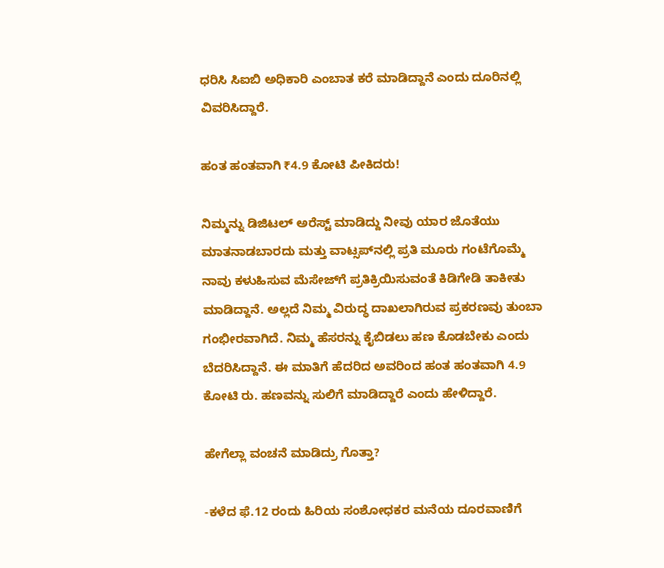ಧರಿಸಿ ಸಿಐಬಿ ಅಧಿಕಾರಿ ಎಂಬಾತ ಕರೆ ಮಾಡಿದ್ದಾನೆ ಎಂದು ದೂರಿನಲ್ಲಿ ವಿವರಿಸಿದ್ದಾರೆ.

ಹಂತ ಹಂತವಾಗಿ ₹4.9 ಕೋಟಿ ಪೀಕಿದರು!

ನಿಮ್ಮನ್ನು ಡಿಜಿಟಲ್‌ ಅರೆಸ್ಟ್ ಮಾಡಿದ್ದು ನೀವು ಯಾರ ಜೊತೆಯು ಮಾತನಾಡಬಾರದು ಮತ್ತು ವಾಟ್ಸಪ್‌ನಲ್ಲಿ ಪ್ರತಿ ಮೂರು ಗಂಟೆಗೊಮ್ಮೆ ನಾವು ಕಳುಹಿಸುವ ಮೆಸೇಜ್‌ಗೆ ಪ್ರತಿಕ್ರಿಯಿಸುವಂತೆ ಕಿಡಿಗೇಡಿ ತಾಕೀತು ಮಾಡಿದ್ದಾನೆ. ಅಲ್ಲದೆ ನಿಮ್ಮ ವಿರುದ್ಧ ದಾಖಲಾಗಿರುವ ಪ್ರಕರಣವು ತುಂಬಾ ಗಂಭೀರವಾಗಿದೆ. ನಿಮ್ಮ ಹೆಸರನ್ನು ಕೈಬಿಡಲು ಹಣ ಕೊಡಬೇಕು ಎಂದು ಬೆದರಿಸಿದ್ದಾನೆ. ಈ ಮಾತಿಗೆ ಹೆದರಿದ ಅವರಿಂದ ಹಂತ ಹಂತವಾಗಿ 4.9 ಕೋಟಿ ರು. ಹಣವನ್ನು ಸುಲಿಗೆ ಮಾಡಿದ್ದಾರೆ ಎಂದು ಹೇಳಿದ್ದಾರೆ.

ಹೇಗೆಲ್ಲಾ ವಂಚನೆ ಮಾಡಿದ್ರು ಗೊತ್ತಾ?

-ಕಳೆದ ಫೆ.12 ರಂದು ಹಿರಿಯ ಸಂಶೋಧಕರ ಮನೆಯ ದೂರವಾಣಿಗೆ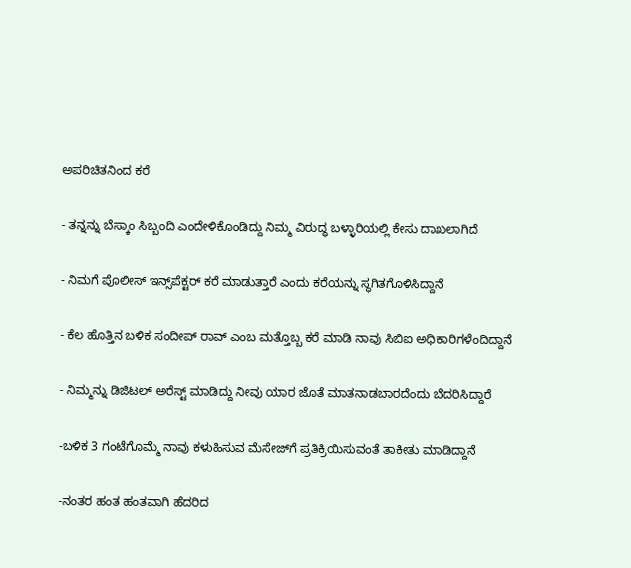ಅಪರಿಚಿತನಿಂದ ಕರೆ

- ತನ್ನನ್ನು ಬೆಸ್ಕಾಂ ಸಿಬ್ಬಂದಿ ಎಂದೇಳಿಕೊಂಡಿದ್ದು ನಿಮ್ಮ ವಿರುದ್ಧ ಬಳ್ಳಾರಿಯಲ್ಲಿ ಕೇಸು ದಾಖಲಾಗಿದೆ

- ನಿಮಗೆ ಪೊಲೀಸ್ ಇನ್ಸ್‌ಪೆಕ್ಟರ್ ಕರೆ ಮಾಡುತ್ತಾರೆ ಎಂದು ಕರೆಯನ್ನು ಸ್ಥಗಿತಗೊಳಿಸಿದ್ದಾನೆ

- ಕೆಲ ಹೊತ್ತಿನ ಬಳಿಕ ಸಂದೀಪ್‌ ರಾವ್ ಎಂಬ ಮತ್ತೊಬ್ಬ ಕರೆ ಮಾಡಿ ನಾವು ಸಿಬಿಐ ಅಧಿಕಾರಿಗಳೆಂದಿದ್ದಾನೆ

- ನಿಮ್ಮನ್ನು ಡಿಜಿಟಲ್‌ ಅರೆಸ್ಟ್ ಮಾಡಿದ್ದು ನೀವು ಯಾರ ಜೊತೆ ಮಾತನಾಡಬಾರದೆಂದು ಬೆದರಿಸಿದ್ದಾರೆ

-ಬಳಿಕ 3 ಗಂಟೆಗೊಮ್ಮೆ ನಾವು ಕಳುಹಿಸುವ ಮೆಸೇಜ್‌ಗೆ ಪ್ರತಿಕ್ರಿಯಿಸುವಂತೆ ತಾಕೀತು ಮಾಡಿದ್ದಾನೆ

-ನಂತರ ಹಂತ ಹಂತವಾಗಿ ಹೆದರಿದ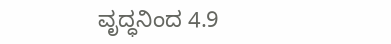ವೃದ್ಧನಿಂದ 4.9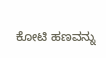ಕೋಟಿ ಹಣವನ್ನು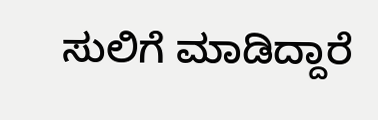ಸುಲಿಗೆ ಮಾಡಿದ್ದಾರೆ